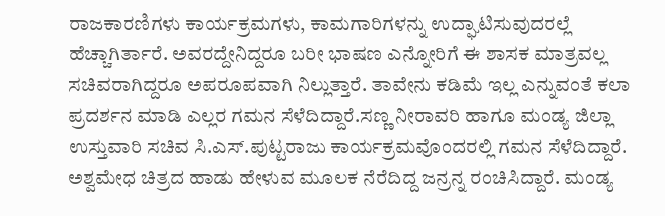ರಾಜಕಾರಣಿಗಳು ಕಾರ್ಯಕ್ರಮಗಳು, ಕಾಮಗಾರಿಗಳನ್ನು ಉದ್ಘಾಟಿಸುವುದರಲ್ಲೆ ಹೆಚ್ಚಾಗಿರ್ತಾರೆ. ಅವರದ್ದೇನಿದ್ದರೂ ಬರೀ ಭಾಷಣ ಎನ್ನೋರಿಗೆ ಈ ಶಾಸಕ ಮಾತ್ರವಲ್ಲ ಸಚಿವರಾಗಿದ್ದರೂ ಅಪರೂಪವಾಗಿ ನಿಲ್ಲುತ್ತಾರೆ. ತಾವೇನು ಕಡಿಮೆ ಇಲ್ಲ ಎನ್ನುವಂತೆ ಕಲಾ ಪ್ರದರ್ಶನ ಮಾಡಿ ಎಲ್ಲರ ಗಮನ ಸೆಳೆದಿದ್ದಾರೆ.ಸಣ್ಣ ನೀರಾವರಿ ಹಾಗೂ ಮಂಡ್ಯ ಜಿಲ್ಲಾ ಉಸ್ತುವಾರಿ ಸಚಿವ ಸಿ.ಎಸ್.ಪುಟ್ಟರಾಜು ಕಾರ್ಯಕ್ರಮವೊಂದರಲ್ಲಿ ಗಮನ ಸೆಳೆದಿದ್ದಾರೆ. ಅಶ್ವಮೇಧ ಚಿತ್ರದ ಹಾಡು ಹೇಳುವ ಮೂಲಕ ನೆರೆದಿದ್ದ ಜನ್ರನ್ನ ರಂಚಿಸಿದ್ದಾರೆ. ಮಂಡ್ಯ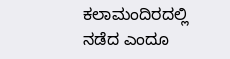ಕಲಾಮಂದಿರದಲ್ಲಿ ನಡೆದ ಎಂದೂ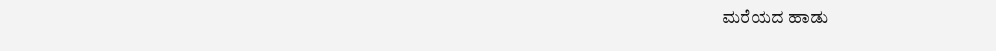ಮರೆಯದ ಹಾಡು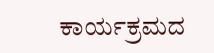ಕಾರ್ಯಕ್ರಮದ